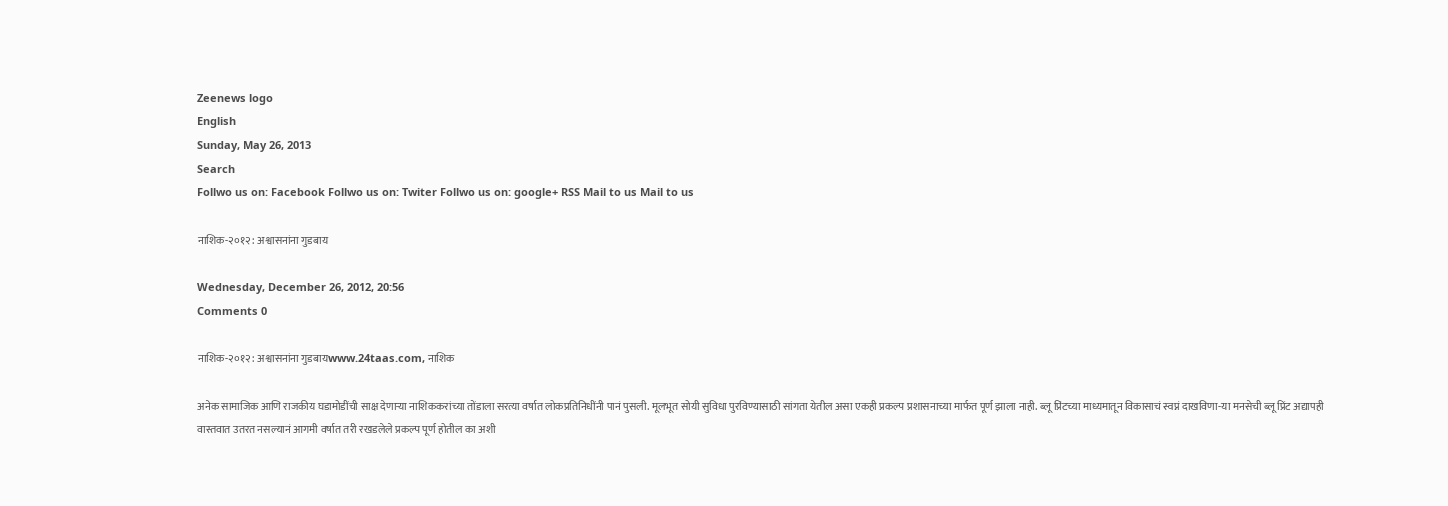Zeenews logo
English
Sunday, May 26, 2013
Search
Follwo us on: Facebook Follwo us on: Twiter Follwo us on: google+ RSS Mail to us Mail to us

नाशिक-२०१२ : अश्वासनांना गुडबाय

Wednesday, December 26, 2012, 20:56
Comments 0

नाशिक-२०१२ : अश्वासनांना गुडबायwww.24taas.com, नाशिक

अनेक सामाजिक आणि राजकीय घडामोडींची साक्ष देणाऱ्या नाशिककरांच्या तोंडाला सरत्या वर्षात लोकप्रतिनिधींनी पानं पुसली. मूलभूत सोयी सुविधा पुरविण्यासाठी सांगता येतील असा एकही प्रकल्प प्रशासनाच्या मार्फत पूर्ण झाला नाही. ब्लू प्रिंटच्या माध्यमातून विकासाचं स्वप्नं दाखविणा-या मनसेची ब्लू प्रिंट अद्यापही वास्तवात उतरत नसल्यानं आगमी वर्षात तरी रखडलेले प्रकल्प पूर्ण होतील का अशी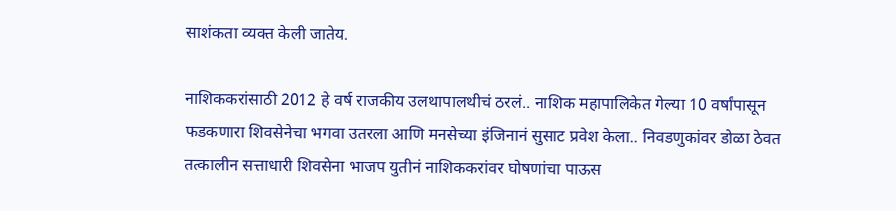साशंकता व्यक्त केली जातेय.

नाशिककरांसाठी 2012 हे वर्ष राजकीय उलथापालथीचं ठरलं.. नाशिक महापालिकेत गेल्या 10 वर्षांपासून फडकणारा शिवसेनेचा भगवा उतरला आणि मनसेच्या इंजिनानं सुसाट प्रवेश केला.. निवडणुकांवर डोळा ठेवत तत्कालीन सत्ताधारी शिवसेना भाजप युतीनं नाशिककरांवर घोषणांचा पाऊस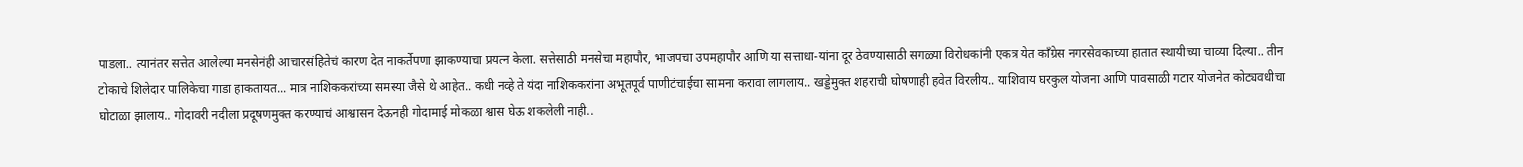पाडला.. त्यानंतर सत्तेत आलेल्या मनसेनंही आचारसंहितेचं कारण देत नाकर्तेपणा झाकण्याचा प्रयत्न केला. सत्तेसाठी मनसेचा महापौर, भाजपचा उपमहापौर आणि या सत्ताधा-यांना दूर ठेवण्यासाठी सगळ्या विरोधकांनी एकत्र येत काँग्रेस नगरसेवकाच्या हातात स्थायीच्या चाव्या दिल्या.. तीन टोकाचे शिलेदार पालिकेचा गाडा हाकतायत... मात्र नाशिककरांच्या समस्या जैसे थे आहेत.. कधी नव्हे ते यंदा नाशिककरांना अभूतपूर्व पाणीटंचाईचा सामना करावा लागलाय.. खड्डेमुक्त शहराची घोषणाही हवेत विरलीय.. याशिवाय घरकुल योजना आणि पावसाळी गटार योजनेत कोट्यवधीचा घोटाळा झालाय.. गोदावरी नदीला प्रदूषणमुक्त करण्याचं आश्वासन देऊनही गोदामाई मोकळा श्वास घेऊ शकलेली नाही..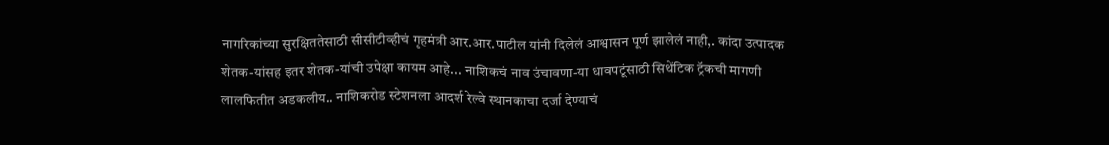नागरिकांच्या सुरक्षिततेसाठी सीसीटीव्हीचं गृहमंत्री आर.आर.पाटील यांनी दिलेलं आश्वासन पूर्ण झालेलं नाही,. कांदा उत्पादक शेतक-यांसह इतर शेतक-यांची उपेक्षा कायम आहे... नाशिकचं नाव उंचावणा-या धावपटूंसाठी सिथेंटिक ट्रॅकची मागणी लालफितीत अडकलीय.. नाशिकरोड स्टेशनला आदर्श रेल्वे स्थानकाचा दर्जा देण्याचं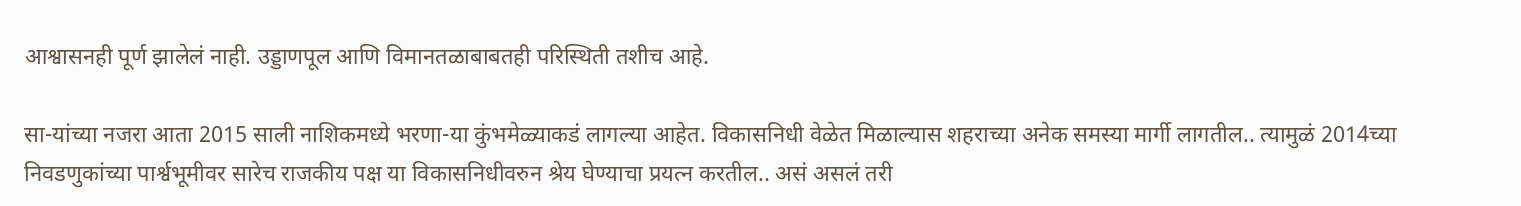आश्वासनही पूर्ण झालेलं नाही. उड्डाणपूल आणि विमानतळाबाबतही परिस्थिती तशीच आहे.

सा-यांच्या नजरा आता 2015 साली नाशिकमध्ये भरणा-या कुंभमेळ्याकडं लागल्या आहेत. विकासनिधी वेळेत मिळाल्यास शहराच्या अनेक समस्या मार्गी लागतील.. त्यामुळं 2014च्या निवडणुकांच्या पार्श्वभूमीवर सारेच राजकीय पक्ष या विकासनिधीवरुन श्रेय घेण्याचा प्रयत्न करतील.. असं असलं तरी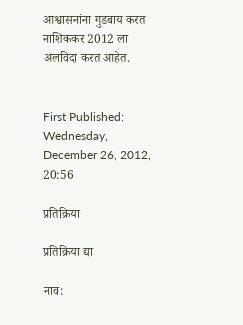आश्वासनांना गुडबाय करत नाशिककर 2012 ला अलविदा करत आहेत.


First Published: Wednesday, December 26, 2012, 20:56

प्रतिक्रिया

प्रतिक्रिया द्या

नाव: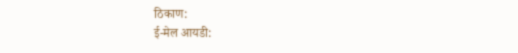ठिकाण:
ई-मेल आयडी: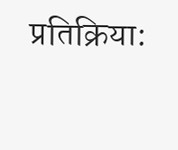प्रतिक्रिया: